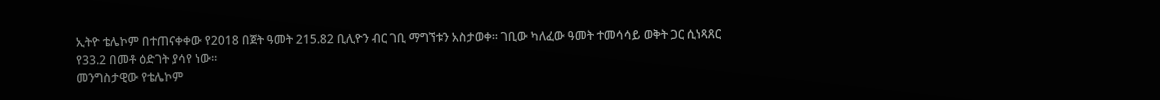ኢትዮ ቴሌኮም በተጠናቀቀው የ2018 በጀት ዓመት 215.82 ቢሊዮን ብር ገቢ ማግኘቱን አስታወቀ። ገቢው ካለፈው ዓመት ተመሳሳይ ወቅት ጋር ሲነጻጸር የ33.2 በመቶ ዕድገት ያሳየ ነው።
መንግስታዊው የቴሌኮም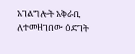አገልግሎት አቅራቢ ለተመዘገበው ዕድገት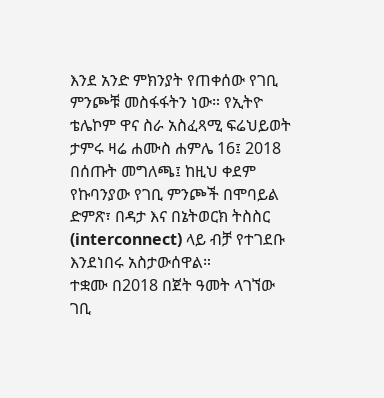እንደ አንድ ምክንያት የጠቀሰው የገቢ ምንጮቹ መስፋፋትን ነው። የኢትዮ ቴሌኮም ዋና ስራ አስፈጻሚ ፍሬህይወት ታምሩ ዛሬ ሐሙስ ሐምሌ 16፤ 2018 በሰጡት መግለጫ፤ ከዚህ ቀደም የኩባንያው የገቢ ምንጮች በሞባይል ድምጽ፣ በዳታ እና በኔትወርክ ትስስር (interconnect) ላይ ብቻ የተገደቡ እንደነበሩ አስታውሰዋል።
ተቋሙ በ2018 በጀት ዓመት ላገኘው ገቢ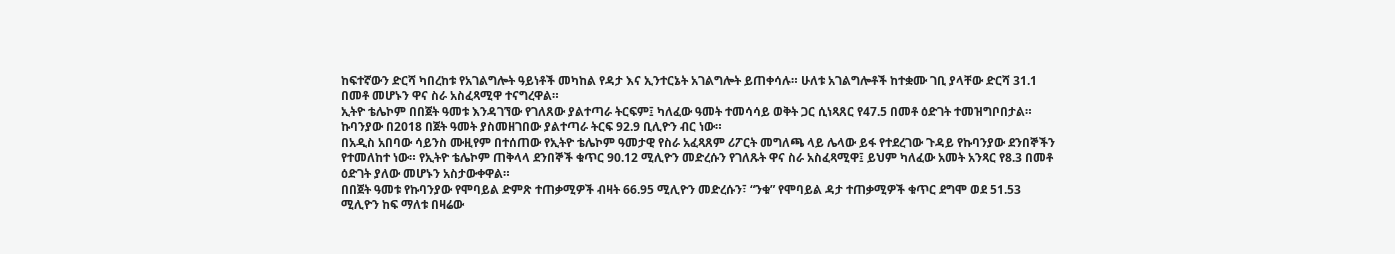ከፍተኛውን ድርሻ ካበረከቱ የአገልግሎት ዓይነቶች መካከል የዳታ እና ኢንተርኔት አገልግሎት ይጠቀሳሉ። ሁለቱ አገልግሎቶች ከተቋሙ ገቢ ያላቸው ድርሻ 31.1 በመቶ መሆኑን ዋና ስራ አስፈጻሚዋ ተናግረዋል።
ኢትዮ ቴሌኮም በበጀት ዓመቱ እንዳገኘው የገለጸው ያልተጣራ ትርፍም፤ ካለፈው ዓመት ተመሳሳይ ወቅት ጋር ሲነጻጸር የ47.5 በመቶ ዕድገት ተመዝግቦበታል። ኩባንያው በ2018 በጀት ዓመት ያስመዘገበው ያልተጣራ ትርፍ 92.9 ቢሊዮን ብር ነው።
በአዲስ አበባው ሳይንስ ሙዚየም በተሰጠው የኢትዮ ቴሌኮም ዓመታዊ የስራ አፈጻጸም ሪፖርት መግለጫ ላይ ሌላው ይፋ የተደረገው ጉዳይ የኩባንያው ደንበኞችን የተመለከተ ነው። የኢትዮ ቴሌኮም ጠቅላላ ደንበኞች ቁጥር 90.12 ሚሊዮን መድረሱን የገለጹት ዋና ስራ አስፈጻሚዋ፤ ይህም ካለፈው አመት አንጻር የ8.3 በመቶ ዕድገት ያለው መሆኑን አስታውቀዋል።
በበጀት ዓመቱ የኩባንያው የሞባይል ድምጽ ተጠቃሚዎች ብዛት 66.95 ሚሊዮን መድረሱን፣ “ንቁ” የሞባይል ዳታ ተጠቃሚዎች ቁጥር ደግሞ ወደ 51.53 ሚሊዮን ከፍ ማለቱ በዛሬው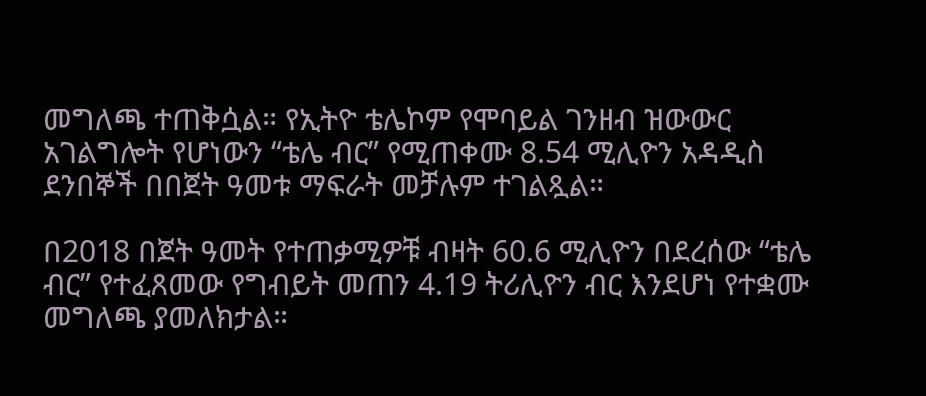መግለጫ ተጠቅሷል። የኢትዮ ቴሌኮም የሞባይል ገንዘብ ዝውውር አገልግሎት የሆነውን “ቴሌ ብር” የሚጠቀሙ 8.54 ሚሊዮን አዳዲስ ደንበኞች በበጀት ዓመቱ ማፍራት መቻሉም ተገልጿል።

በ2018 በጀት ዓመት የተጠቃሚዎቹ ብዛት 60.6 ሚሊዮን በደረሰው “ቴሌ ብር” የተፈጸመው የግብይት መጠን 4.19 ትሪሊዮን ብር እንደሆነ የተቋሙ መግለጫ ያመለክታል።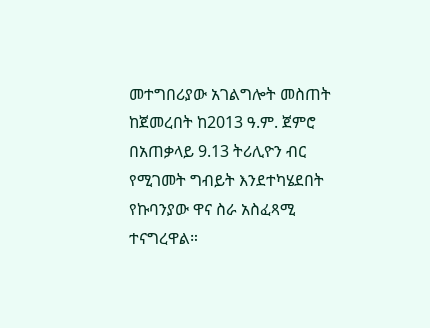መተግበሪያው አገልግሎት መስጠት ከጀመረበት ከ2013 ዓ.ም. ጀምሮ በአጠቃላይ 9.13 ትሪሊዮን ብር የሚገመት ግብይት እንደተካሄደበት የኩባንያው ዋና ስራ አስፈጻሚ ተናግረዋል።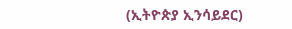(ኢትዮጵያ ኢንሳይደር)